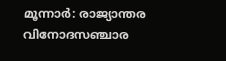മൂന്നാർ: രാജ്യാന്തര വിനോദസഞ്ചാര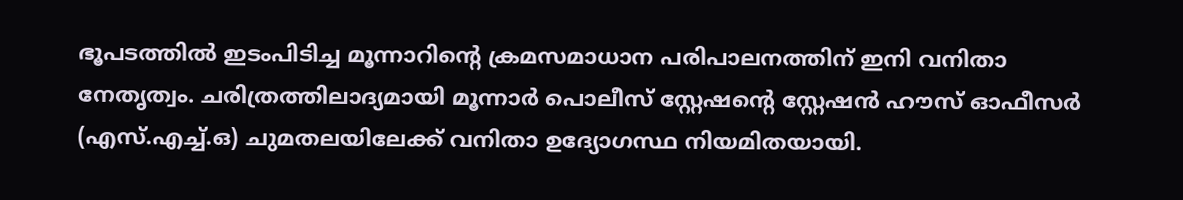ഭൂപടത്തിൽ ഇടംപിടിച്ച മൂന്നാറിന്റെ ക്രമസമാധാന പരിപാലനത്തിന് ഇനി വനിതാ നേതൃത്വം. ചരിത്രത്തിലാദ്യമായി മൂന്നാർ പൊലീസ് സ്റ്റേഷന്റെ സ്റ്റേഷൻ ഹൗസ് ഓഫീസർ (എസ്.എച്ച്.ഒ) ചുമതലയിലേക്ക് വനിതാ ഉദ്യോഗസ്ഥ നിയമിതയായി.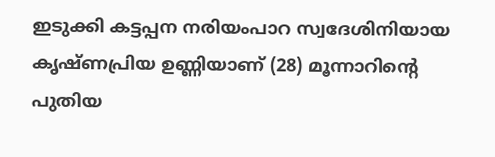ഇടുക്കി കട്ടപ്പന നരിയംപാറ സ്വദേശിനിയായ കൃഷ്ണപ്രിയ ഉണ്ണിയാണ് (28) മൂന്നാറിന്റെ പുതിയ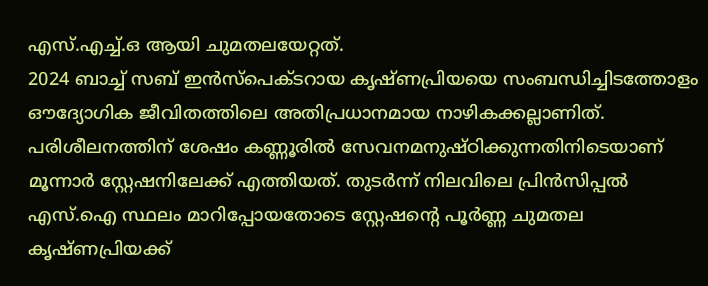എസ്.എച്ച്.ഒ ആയി ചുമതലയേറ്റത്.
2024 ബാച്ച് സബ് ഇൻസ്പെക്ടറായ കൃഷ്ണപ്രിയയെ സംബന്ധിച്ചിടത്തോളം ഔദ്യോഗിക ജീവിതത്തിലെ അതിപ്രധാനമായ നാഴികക്കല്ലാണിത്. പരിശീലനത്തിന് ശേഷം കണ്ണൂരിൽ സേവനമനുഷ്ഠിക്കുന്നതിനിടെയാണ് മൂന്നാർ സ്റ്റേഷനിലേക്ക് എത്തിയത്. തുടർന്ന് നിലവിലെ പ്രിൻസിപ്പൽ എസ്.ഐ സ്ഥലം മാറിപ്പോയതോടെ സ്റ്റേഷന്റെ പൂർണ്ണ ചുമതല കൃഷ്ണപ്രിയക്ക്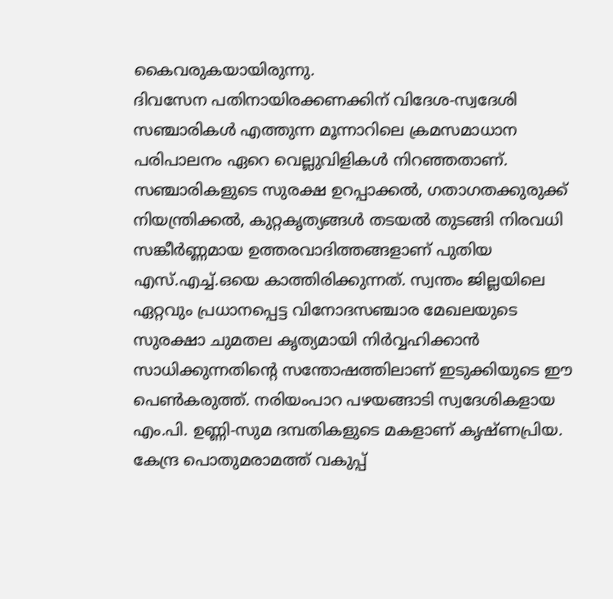കൈവരുകയായിരുന്നു.
ദിവസേന പതിനായിരക്കണക്കിന് വിദേശ-സ്വദേശി സഞ്ചാരികൾ എത്തുന്ന മൂന്നാറിലെ ക്രമസമാധാന പരിപാലനം ഏറെ വെല്ലുവിളികൾ നിറഞ്ഞതാണ്. സഞ്ചാരികളുടെ സുരക്ഷ ഉറപ്പാക്കൽ, ഗതാഗതക്കുരുക്ക് നിയന്ത്രിക്കൽ, കുറ്റകൃത്യങ്ങൾ തടയൽ തുടങ്ങി നിരവധി സങ്കീർണ്ണമായ ഉത്തരവാദിത്തങ്ങളാണ് പുതിയ എസ്.എച്ച്.ഒയെ കാത്തിരിക്കുന്നത്. സ്വന്തം ജില്ലയിലെ ഏറ്റവും പ്രധാനപ്പെട്ട വിനോദസഞ്ചാര മേഖലയുടെ സുരക്ഷാ ചുമതല കൃത്യമായി നിർവ്വഹിക്കാൻ സാധിക്കുന്നതിന്റെ സന്തോഷത്തിലാണ് ഇടുക്കിയുടെ ഈ പെൺകരുത്ത്. നരിയംപാറ പഴയങ്ങാടി സ്വദേശികളായ എം.പി. ഉണ്ണി-സുമ ദമ്പതികളുടെ മകളാണ് കൃഷ്ണപ്രിയ. കേന്ദ്ര പൊതുമരാമത്ത് വകുപ്പ്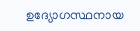ഉദ്യോഗസ്ഥനായ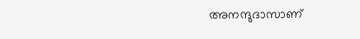അനന്ദുദാസാണ്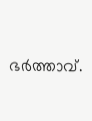ഭർത്താവ്.